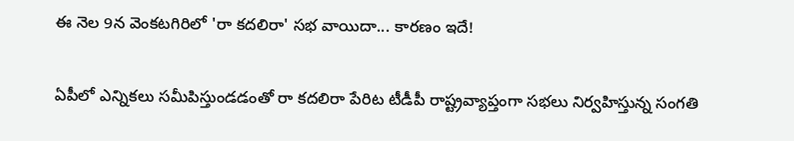ఈ నెల 9న వెంకటగిరిలో 'రా కదలిరా' సభ వాయిదా... కారణం ఇదే!

ఏపీలో ఎన్నికలు సమీపిస్తుండడంతో రా కదలిరా పేరిట టీడీపీ రాష్ట్రవ్యాప్తంగా సభలు నిర్వహిస్తున్న సంగతి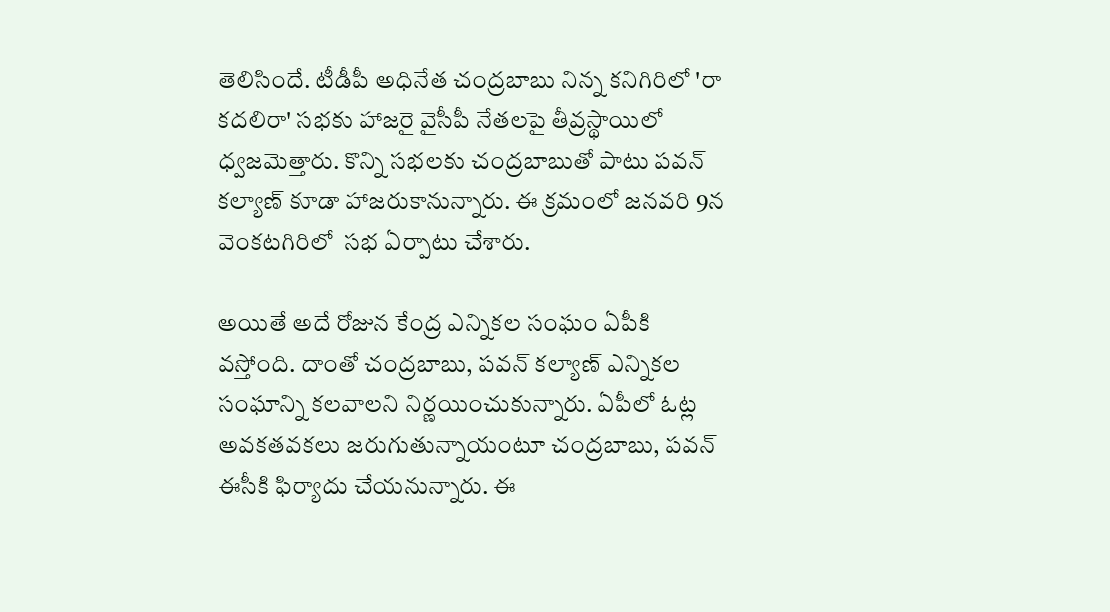తెలిసిందే. టీడీపీ అధినేత చంద్రబాబు నిన్న కనిగిరిలో 'రా కదలిరా' సభకు హాజరై వైసీపీ నేతలపై తీవ్రస్థాయిలో ధ్వజమెత్తారు. కొన్ని సభలకు చంద్రబాబుతో పాటు పవన్ కల్యాణ్ కూడా హాజరుకానున్నారు. ఈ క్రమంలో జనవరి 9న వెంకటగిరిలో  సభ ఏర్పాటు చేశారు.

అయితే అదే రోజున కేంద్ర ఎన్నికల సంఘం ఏపీకి వస్తోంది. దాంతో చంద్రబాబు, పవన్ కల్యాణ్ ఎన్నికల సంఘాన్ని కలవాలని నిర్ణయించుకున్నారు. ఏపీలో ఓట్ల అవకతవకలు జరుగుతున్నాయంటూ చంద్రబాబు, పవన్ ఈసీకి ఫిర్యాదు చేయనున్నారు. ఈ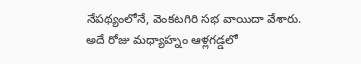నేపథ్యంలోనే, వెంకటగిరి సభ వాయిదా వేశారు. అదే రోజు మధ్యాహ్నం ఆళ్లగడ్డలో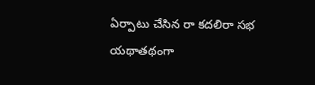ఏర్పాటు చేసిన రా కదలిరా సభ యథాతథంగా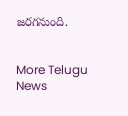జరగనుంది.


More Telugu News